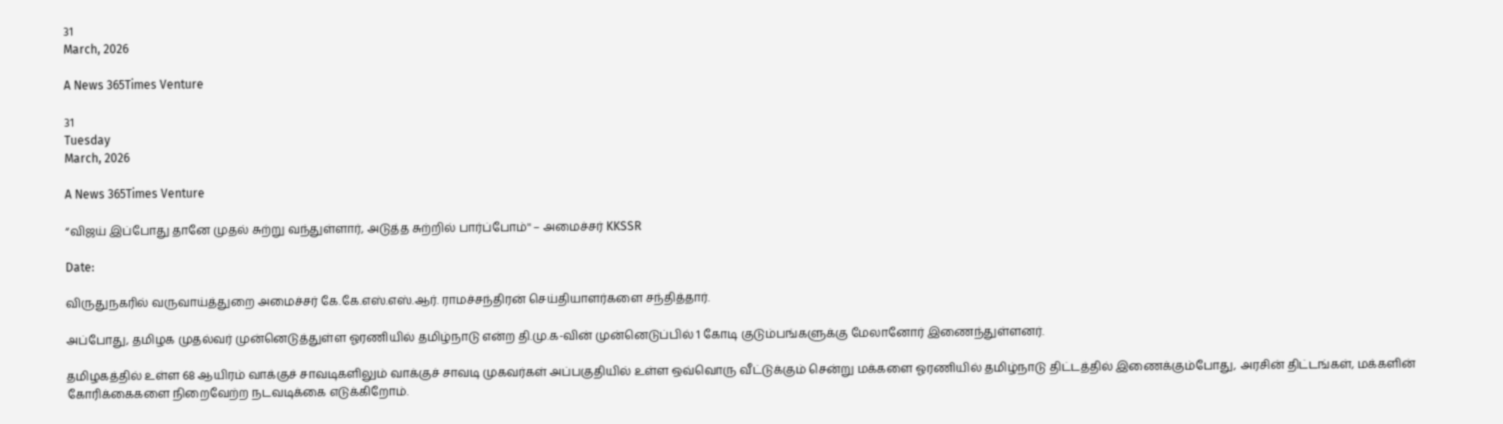31
March, 2026

A News 365Times Venture

31
Tuesday
March, 2026

A News 365Times Venture

“விஜய் இப்போது தானே முதல் சுற்று வந்துள்ளார், அடுத்த சுற்றில் பார்ப்போம்'' – அமைச்சர் KKSSR

Date:

விருதுநகரில் வருவாய்த்துறை அமைச்சர் கே.கே.எஸ்.எஸ்.ஆர். ராமச்சந்திரன் செய்தியாளர்களை சந்தித்தார்.

அப்போது, தமிழக முதல்வர் முன்னெடுத்துள்ள ஓரணியில் தமிழ்நாடு என்ற தி.மு.க-வின் முன்னெடுப்பில் 1 கோடி குடும்பங்களுக்கு மேலானோர் இணைந்துள்ளனர்.

தமிழகத்தில் உள்ள 68 ஆயிரம் வாக்குச் சாவடிகளிலும் வாக்குச் சாவடி முகவர்கள் அப்பகுதியில் உள்ள ஒவ்வொரு வீட்டுக்கும் சென்று மக்களை ஓரணியில் தமிழ்நாடு திட்டத்தில் இணைக்கும்போது, அரசின் திட்டங்கள், மக்களின் கோரிக்கைகளை நிறைவேற்ற நடவடிக்கை எடுக்கிறோம்.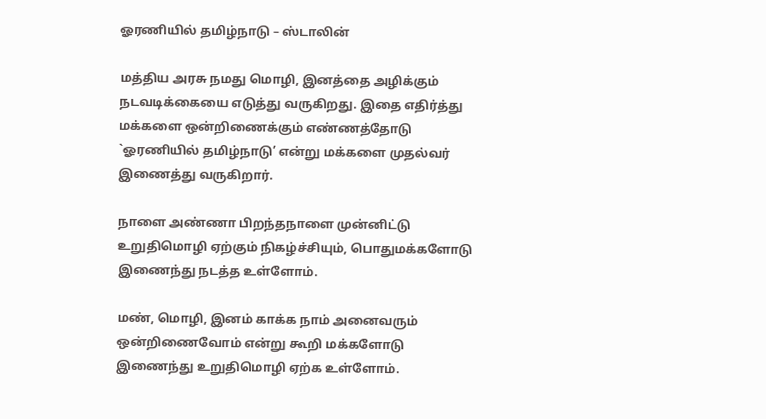ஓரணியில் தமிழ்நாடு – ஸ்டாலின்

மத்திய அரசு நமது மொழி, இனத்தை அழிக்கும் நடவடிக்கையை எடுத்து வருகிறது. இதை எதிர்த்து மக்களை ஒன்றிணைக்கும் எண்ணத்தோடு `ஓரணியில் தமிழ்நாடு’ என்று மக்களை முதல்வர் இணைத்து வருகிறார்.

நாளை அண்ணா பிறந்தநாளை முன்னிட்டு உறுதிமொழி ஏற்கும் நிகழ்ச்சியும், பொதுமக்களோடு இணைந்து நடத்த உள்ளோம்.

மண், மொழி, இனம் காக்க நாம் அனைவரும் ஒன்றிணைவோம் என்று கூறி மக்களோடு இணைந்து உறுதிமொழி ஏற்க உள்ளோம்.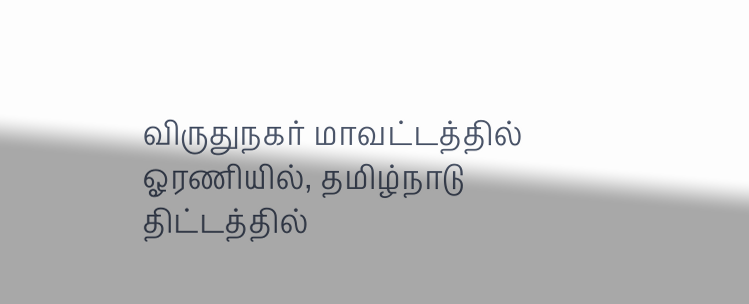விருதுநகர் மாவட்டத்தில் ஓரணியில், தமிழ்நாடு திட்டத்தில்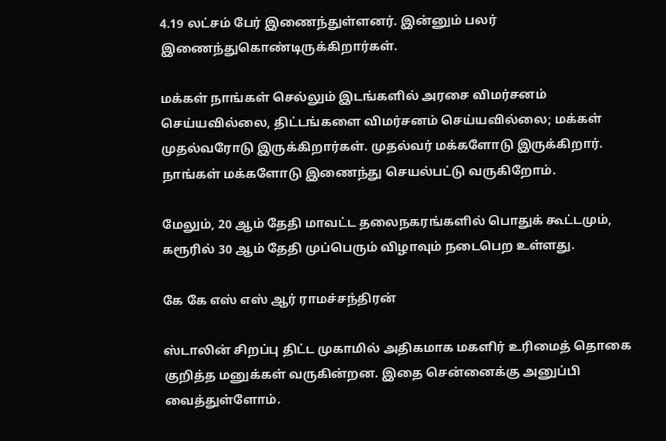4.19 லட்சம் பேர் இணைந்துள்ளனர். இன்னும் பலர் இணைந்துகொண்டிருக்கிறார்கள்.

மக்கள் நாங்கள் செல்லும் இடங்களில் அரசை விமர்சனம் செய்யவில்லை, திட்டங்களை விமர்சனம் செய்யவில்லை; மக்கள் முதல்வரோடு இருக்கிறார்கள். முதல்வர் மக்களோடு இருக்கிறார். நாங்கள் மக்களோடு இணைந்து செயல்பட்டு வருகிறோம்.

மேலும், 20 ஆம் தேதி மாவட்ட தலைநகரங்களில் பொதுக் கூட்டமும், கரூரில் 30 ஆம் தேதி முப்பெரும் விழாவும் நடைபெற உள்ளது.

கே கே எஸ் எஸ் ஆர் ராமச்சந்திரன்

ஸ்டாலின் சிறப்பு திட்ட முகாமில் அதிகமாக மகளிர் உரிமைத் தொகை குறித்த மனுக்கள் வருகின்றன. இதை சென்னைக்கு அனுப்பி வைத்துள்ளோம்.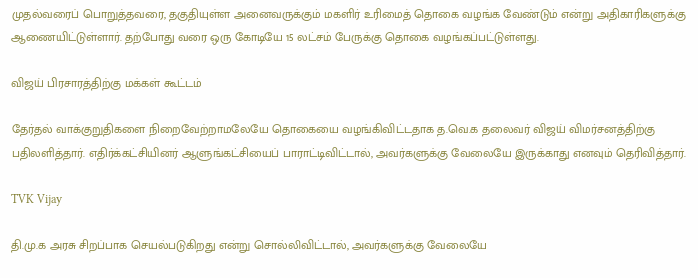முதல்வரைப் பொறுத்தவரை, தகுதியுள்ள அனைவருக்கும் மகளிர் உரிமைத் தொகை வழங்க வேண்டும் என்று அதிகாரிகளுக்கு ஆணையிட்டுள்ளார். தற்போது வரை ஒரு கோடியே 15 லட்சம் பேருக்கு தொகை வழங்கப்பட்டுள்ளது.

விஜய் பிரசாரத்திற்கு மக்கள் கூட்டம்

தேர்தல் வாக்குறுதிகளை நிறைவேற்றாமலேயே தொகையை வழங்கிவிட்டதாக த.வெ.க தலைவர் விஜய் விமர்சனத்திற்கு பதிலளித்தார். எதிர்க்கட்சியினர் ஆளுங்கட்சியைப் பாராட்டிவிட்டால், அவர்களுக்கு வேலையே இருக்காது எனவும் தெரிவித்தார்.

TVK Vijay

தி.மு.க அரசு சிறப்பாக செயல்படுகிறது என்று சொல்லிவிட்டால், அவர்களுக்கு வேலையே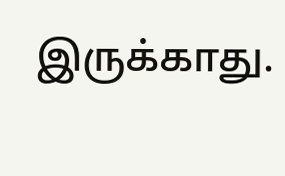இருக்காது.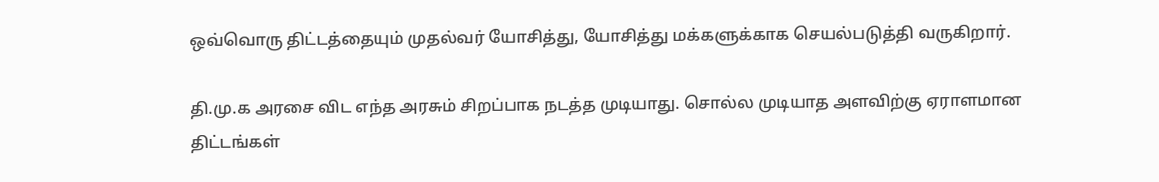ஒவ்வொரு திட்டத்தையும் முதல்வர் யோசித்து, யோசித்து மக்களுக்காக செயல்படுத்தி வருகிறார்.

தி.மு.க அரசை விட எந்த அரசும் சிறப்பாக நடத்த முடியாது. சொல்ல முடியாத அளவிற்கு ஏராளமான திட்டங்கள்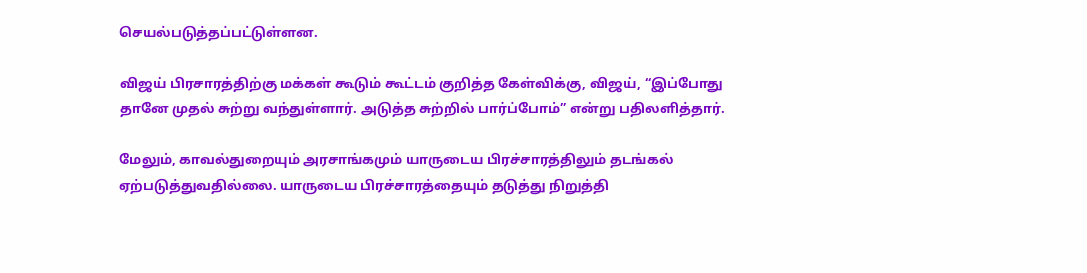செயல்படுத்தப்பட்டுள்ளன.

விஜய் பிரசாரத்திற்கு மக்கள் கூடும் கூட்டம் குறித்த கேள்விக்கு, விஜய், “இப்போது தானே முதல் சுற்று வந்துள்ளார். அடுத்த சுற்றில் பார்ப்போம்” என்று பதிலளித்தார்.

மேலும், காவல்துறையும் அரசாங்கமும் யாருடைய பிரச்சாரத்திலும் தடங்கல் ஏற்படுத்துவதில்லை. யாருடைய பிரச்சாரத்தையும் தடுத்து நிறுத்தி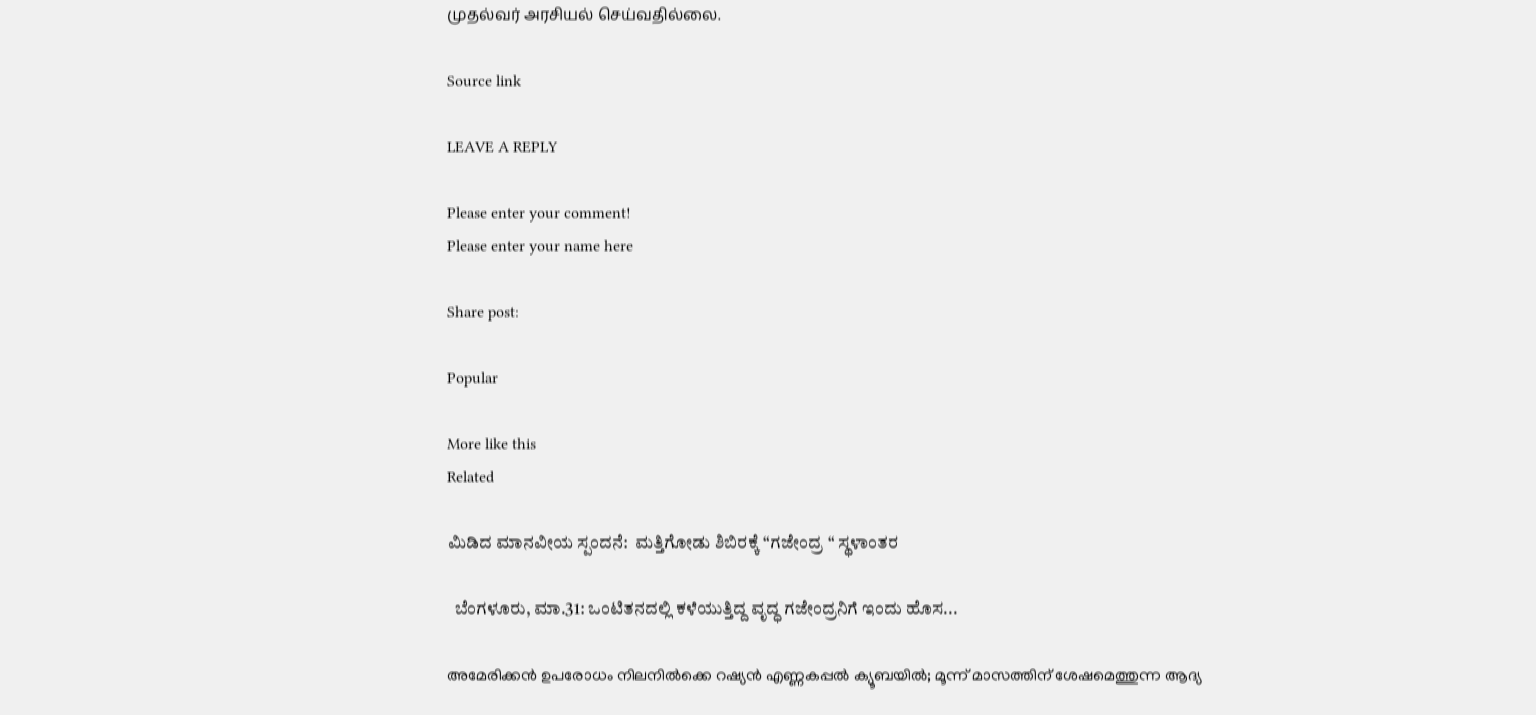முதல்வர் அரசியல் செய்வதில்லை.

Source link

LEAVE A REPLY

Please enter your comment!
Please enter your name here

Share post:

Popular

More like this
Related

ಮಿಡಿದ ಮಾನವೀಯ ಸ್ಪಂದನೆ:  ಮತ್ತಿಗೋಡು ಶಿಬಿರಕ್ಕೆ “ಗಜೇಂದ್ರ “ ಸ್ಥಳಾಂತರ

  ಬೆಂಗಳೂರು, ಮಾ.31: ಒಂಟಿತನದಲ್ಲಿ ಕಳೆಯುತ್ತಿದ್ದ ವೃದ್ಧ ಗಜೇಂದ್ರನಿಗೆ ಇಂದು ಹೊಸ...

അമേരിക്കന്‍ ഉപരോധം നിലനില്‍ക്കെ റഷ്യന്‍ എണ്ണകപ്പല്‍ ക്യൂബയില്‍; മൂന്ന് മാസത്തിന് ശേഷമെത്തുന്ന ആദ്യ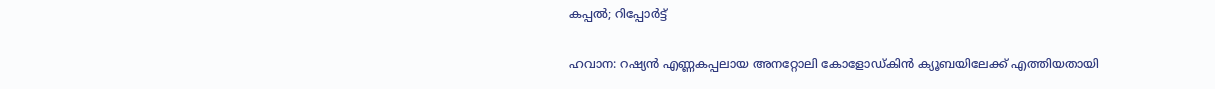കപ്പല്‍; റിപ്പോര്‍ട്ട്

ഹവാന: റഷ്യന്‍ എണ്ണകപ്പലായ അനറ്റോലി കോളോഡ്കിന്‍ ക്യൂബയിലേക്ക് എത്തിയതായി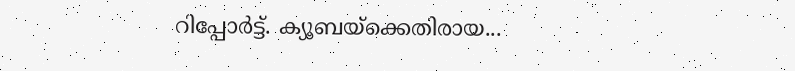റിപ്പോര്‍ട്ട്. ക്യൂബയ്‌ക്കെതിരായ...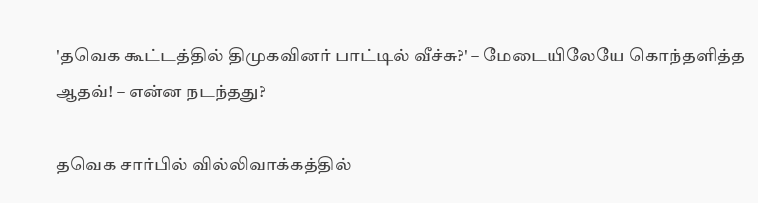'தவெக கூட்டத்தில் திமுகவினர் பாட்டில் வீச்சு?' – மேடையிலேயே கொந்தளித்த ஆதவ்! – என்ன நடந்தது?

தவெக சார்பில் வில்லிவாக்கத்தில்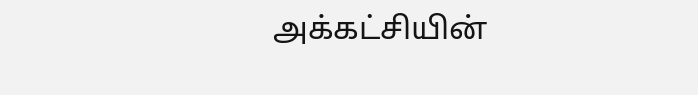அக்கட்சியின்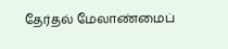தேர்தல் மேலாண்மைப்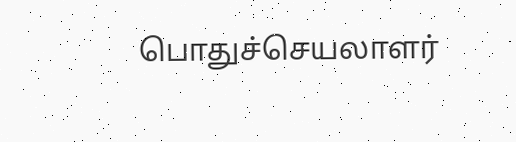பொதுச்செயலாளர்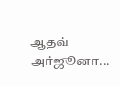ஆதவ் அர்ஜூனா...